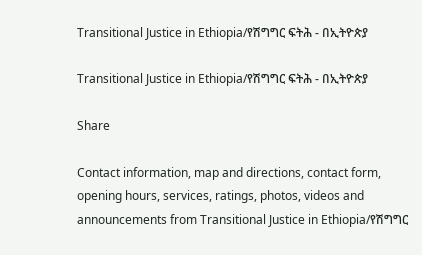Transitional Justice in Ethiopia/የሽግግር ፍትሕ - በኢትዮጵያ

Transitional Justice in Ethiopia/የሽግግር ፍትሕ - በኢትዮጵያ

Share

Contact information, map and directions, contact form, opening hours, services, ratings, photos, videos and announcements from Transitional Justice in Ethiopia/የሽግግር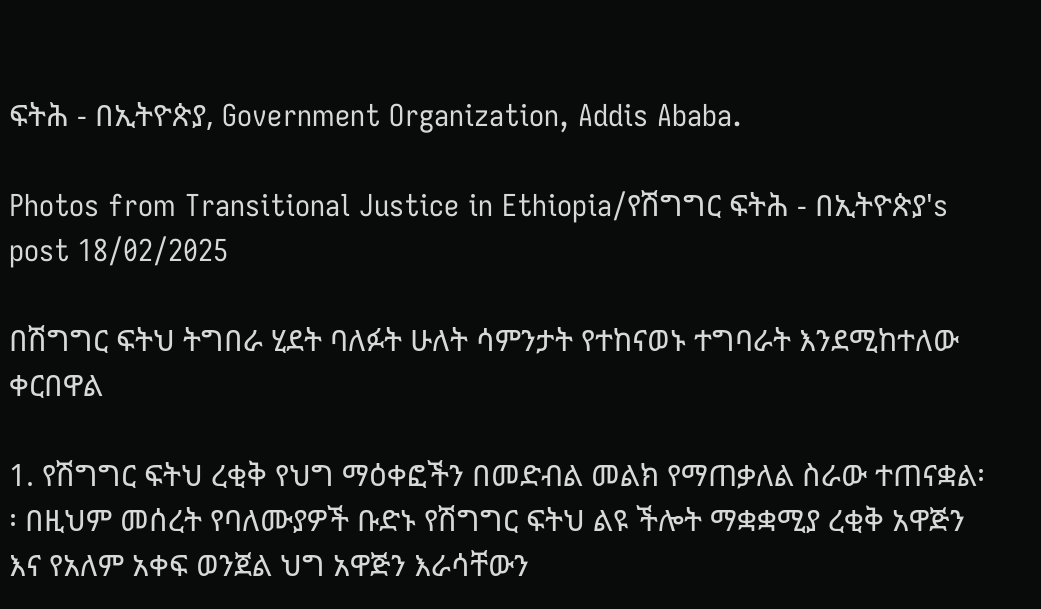ፍትሕ - በኢትዮጵያ, Government Organization, Addis Ababa.

Photos from Transitional Justice in Ethiopia/የሽግግር ፍትሕ - በኢትዮጵያ's post 18/02/2025

በሽግግር ፍትህ ትግበራ ሂደት ባለፉት ሁለት ሳምንታት የተከናወኑ ተግባራት እንደሚከተለው ቀርበዋል

1. የሽግግር ፍትህ ረቂቅ የህግ ማዕቀፎችን በመድብል መልክ የማጠቃለል ስራው ተጠናቋል፡፡ በዚህም መሰረት የባለሙያዎች ቡድኑ የሽግግር ፍትህ ልዩ ችሎት ማቋቋሚያ ረቂቅ አዋጅን እና የአለም አቀፍ ወንጀል ህግ አዋጅን እራሳቸውን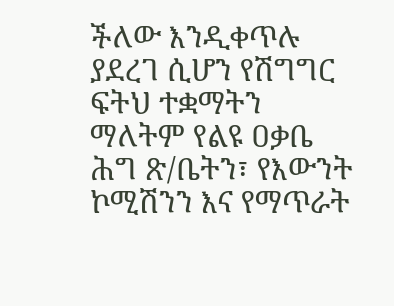ችለው እንዲቀጥሉ ያደረገ ሲሆን የሽግግር ፍትህ ተቋማትን ማለትም የልዩ ዐቃቤ ሕግ ጽ/ቤትን፣ የእውንት ኮሚሽንን እና የማጥራት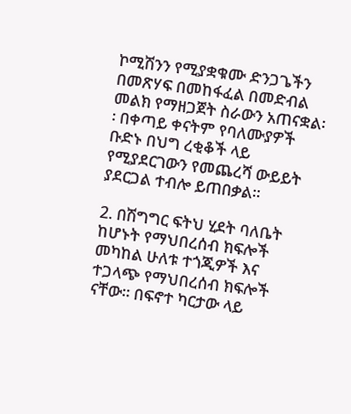ኮሚሽንን የሚያቋቁሙ ድንጋጌችን በመጽሃፍ በመከፋፈል በመድብል መልክ የማዘጋጀት ስራውን አጠናቋል፡፡ በቀጣይ ቀናትም የባለሙያዎች ቡድኑ በህግ ረቂቆች ላይ የሚያደርገውን የመጨረሻ ውይይት ያደርጋል ተብሎ ይጠበቃል፡፡

2. በሽግግር ፍትህ ሂደት ባለቤት ከሆኑት የማህበረሰብ ክፍሎች መካከል ሁለቱ ተጎጂዎች እና ተጋላጭ የማህበረሰብ ክፍሎች ናቸው፡፡ በፍኖተ ካርታው ላይ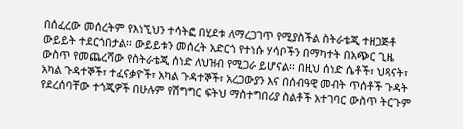በሰፈረው መሰረትም የእነኚህን ተሳትፎ በሂደቱ ለማረጋገጥ የሚያስችል ስትራቴጂ ተዘጋጅቶ ውይይት ተደርጎበታል፡፡ ውይይቱን መሰረት አድርጎ የተነሱ ሃሳቦችን በማካተት በአጭር ጊዜ ውስጥ የመጨረሻው የስትራቴጂ ሰነድ ለህዝብ የሚጋራ ይሆናል፡፡ በዚህ ሰነድ ሴቶች፣ ህጻናት፣ አካል ጉዳተኞች፣ ተፈናቃዮች፣ አካል ጉዳተኞች፣ አረጋውያን እና በሰብዓዊ መብት ጥሰቶች ጉዳት የደረሰባቸው ተጎጂዎች በሁሉም የሽግግር ፍትህ ማስተግበሪያ ስልቶች አተገባር ውስጥ ትርጉም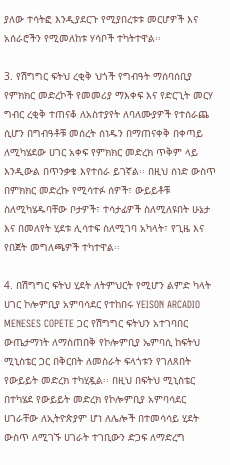ያለው ተሳትፎ እንዲያደርጉ የሚያበረቱቱ መርሆዎች እና አሰራሮችን የሚመለከቱ ሃሳቦች ተካትተዋል፡፡

3. የሽግግር ፍትህ ረቂቅ ህጎች የግብዓት ማሰባሰቢያ የምክክር መድረኮች የመመሪያ ማእቀፍ እና የድርጊት መርሃ ግብር ረቂቅ ተጠናቆ ለአስተያየት ለባለሙያዎች የተሰራጨ ሲሆን በግብዓቶቹ መሰረት ሰነዱን በማጠናቀቅ በቀጣይ ለሚካሄደው ሀገር አቀፍ የምክክር መድረክ ጥቅም ላይ እንዲውል በጥንቃቄ እየተሰራ ይገኛል፡፡ በዚህ ሰነድ ውስጥ በምክክር መድረኩ የሚሳተፉ ሰዎች፣ ውይይቶቹ ስለሚካሄዱባቸው ቦታዎች፣ ተሳታፊዎች ስለሚለዩበት ሁኔታ እና በመለየት ሂደቱ ሊሳተፍ ስለሚገባ አካላት፣ የጊዜ እና የበጀት መግለጫዎች ተካተዋል፡፡

4. በሽግግር ፍትህ ሂደት ለትምህርት የሚሆን ልምድ ካላት ሀገር ኮሎምቢያ አምባሳደር የተከበሩ YEISON ARCADIO MENESES COPETE ጋር የሽግግር ፍትህን አተገባበር ውጤታማነት ለማስጠበቅ የኮሎምቢያ ኤምባሲ ከፍትህ ሚኒስቴር ጋር በቅርበት ለመስራት ፍላጎቱን የገለጸበት የውይይት መድረክ ተካሂዷል፡፡ በዚህ በፍትህ ሚኒስቴር በተካሄደ የውይይት መድረክ የኮሎምቢያ አምባሳደር ሀገራቸው ለኢትዮጵያም ሆነ ለሌሎች በተመሳሳይ ሂደት ውስጥ ለሚገኙ ሀገራት ተገቢውን ድጋፍ ለማድረግ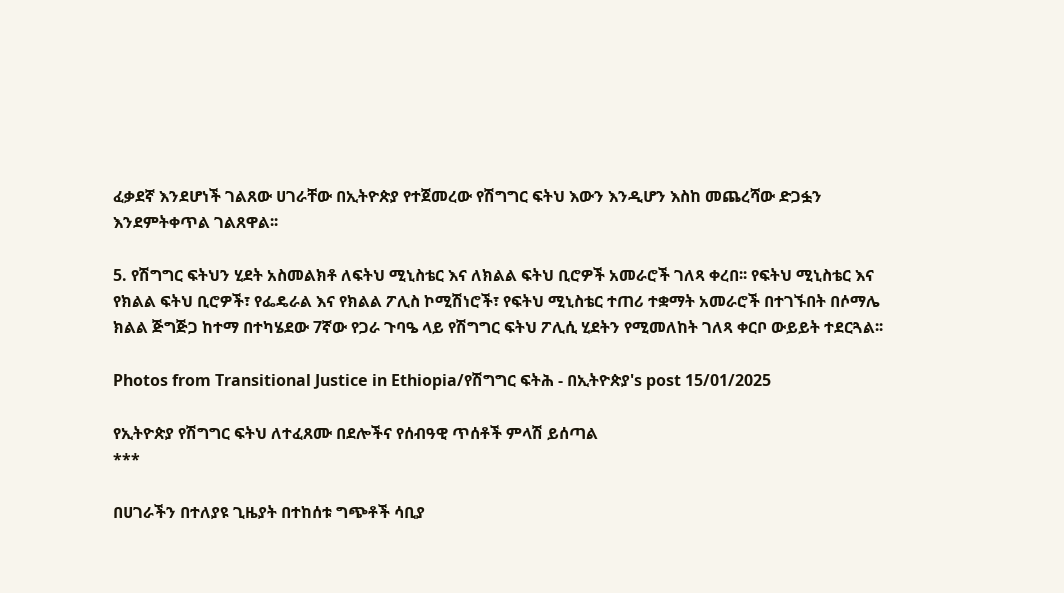ፈቃደኛ እንደሆነች ገልጸው ሀገራቸው በኢትዮጵያ የተጀመረው የሽግግር ፍትህ እውን እንዲሆን እስከ መጨረሻው ድጋፏን እንደምትቀጥል ገልጸዋል፡፡

5. የሽግግር ፍትህን ሂደት አስመልክቶ ለፍትህ ሚኒስቴር እና ለክልል ፍትህ ቢሮዎች አመራሮች ገለጻ ቀረበ፡፡ የፍትህ ሚኒስቴር እና የክልል ፍትህ ቢሮዎች፣ የፌዴራል እና የክልል ፖሊስ ኮሚሽነሮች፣ የፍትህ ሚኒስቴር ተጠሪ ተቋማት አመራሮች በተገኙበት በሶማሌ ክልል ጅግጅጋ ከተማ በተካሄደው 7ኛው የጋራ ጉባዔ ላይ የሽግግር ፍትህ ፖሊሲ ሂደትን የሚመለከት ገለጻ ቀርቦ ውይይት ተደርጓል፡፡

Photos from Transitional Justice in Ethiopia/የሽግግር ፍትሕ - በኢትዮጵያ's post 15/01/2025

የኢትዮጵያ የሽግግር ፍትህ ለተፈጸሙ በደሎችና የሰብዓዊ ጥሰቶች ምላሽ ይሰጣል
***

በሀገራችን በተለያዩ ጊዜያት በተከሰቱ ግጭቶች ሳቢያ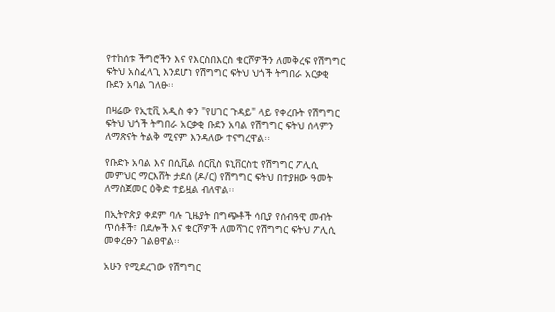የተከሰቱ ችግሮችን እና የእርስበእርስ ቁርሾዎችን ለመቅረፍ የሽግግር ፍትህ አስፈላጊ እንደሆነ የሽግግር ፍትህ ህጎች ትግበራ አርቃቂ ቡደን አባል ገለፁ፡፡

በዛሬው የኢቲቪ አዲስ ቀን "የሀገር ጉዳይ" ላይ የቀረቡት የሽግግር ፍትህ ህጎች ትግበራ አርቃቂ ቡደን አባል የሽግግር ፍትህ ሰላምን ለማጽናት ትልቅ ሚናም እንዳለው ተናግረዋል፡፡

የቡድኑ አባል እና በሲቪል ሰርቪስ ዩኒቨርስቲ የሽግግር ፖሊሲ መምህር ማርእሸት ታደሰ (ዶ/ር) የሽግግር ፍትህ በተያዘው ዓመት ለማስጀመር ዕቅድ ተይዟል ብለዋል፡፡

በኢትዮጵያ ቀደም ባሉ ጊዜያት በግጭቶች ሳቢያ የሰብዓዊ መብት ጥሰቶች፣ በደሎች እና ቁርሾዎች ለመሻገር የሽግግር ፍትህ ፖሊሲ መቀረፁን ገልፀዋል፡፡

አሁን የሚደረገው የሽግግር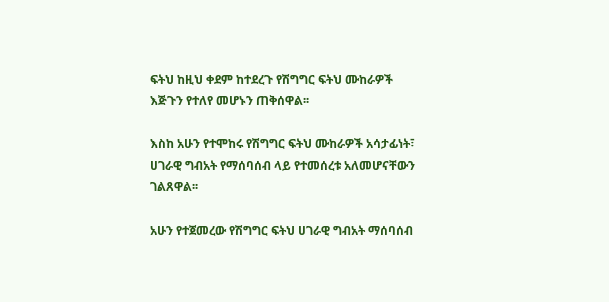ፍትህ ከዚህ ቀደም ከተደረጉ የሽግግር ፍትህ ሙከራዎች እጅጉን የተለየ መሆኑን ጠቅሰዋል፡፡

እስከ አሁን የተሞከሩ የሽግግር ፍትህ ሙከራዎች አሳታፊነት፣ ሀገራዊ ግብአት የማሰባሰብ ላይ የተመሰረቱ አለመሆናቸውን ገልጸዋል፡፡

አሁን የተጀመረው የሽግግር ፍትህ ሀገራዊ ግብአት ማሰባሰብ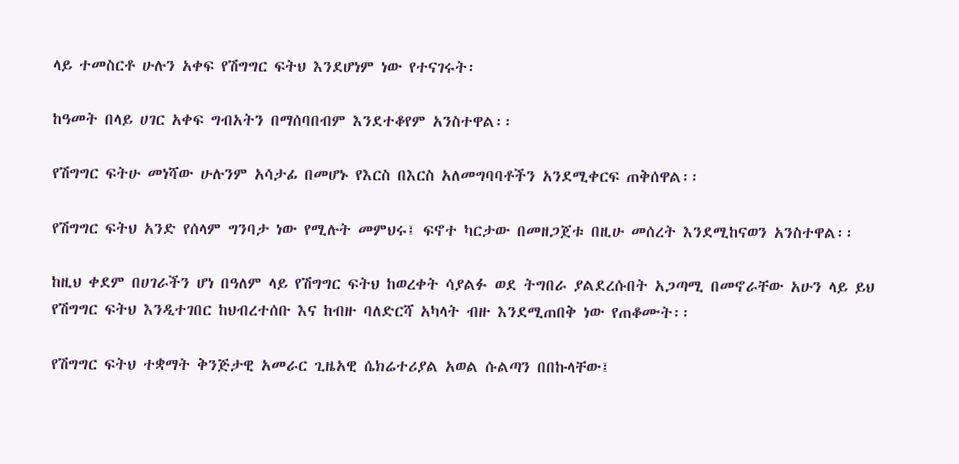ላይ ተመስርቶ ሁሉን አቀፍ የሽግግር ፍትህ እንደሆነም ነው የተናገሩት፡

ከዓመት በላይ ሀገር አቀፍ ግብአትን በማሰባበብም እንደተቆየም አንስተዋል፡፡

የሽግግር ፍትሁ መነሻው ሁሉንም አሳታፊ በመሆኑ የእርስ በእርስ አለመግባባቶችን አንደሚቀርፍ ጠቅሰዋል፡፡

የሽግግር ፍትህ አንድ የሰላም ግንባታ ነው የሚሉት መምህሩ፤ ፍኖተ ካርታው በመዘጋጀቱ በዚሁ መሰረት እንደሚከናወን አንስተዋል፡፡

ከዚህ ቀደም በሀገራችን ሆነ በዓለም ላይ የሽግግር ፍትህ ከወረቀት ሳያልፉ ወደ ትግበራ ያልደረሱበት አጋጣሚ በመኖራቸው አሁን ላይ ይህ የሽግግር ፍትህ እንዲተገበር ከህብረተሰቡ እና ከብዙ ባለድርሻ አካላት ብዙ እንደሚጠበቅ ነው የጠቆሙት፡፡

የሽግግር ፍትህ ተቋማት ቅንጅታዊ አመራር ጊዜአዊ ሴክሬተሪያል አወል ሱልጣን በበኩላቸው፤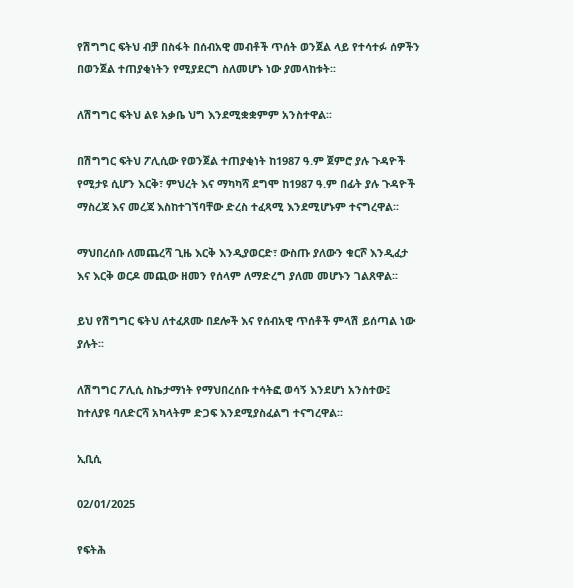የሽግግር ፍትህ ብቻ በስፋት በሰብአዊ መብቶች ጥሰት ወንጀል ላይ የተሳተፉ ሰዎችን በወንጀል ተጠያቂነትን የሚያደርግ ስለመሆኑ ነው ያመላከቱት፡፡

ለሽግግር ፍትህ ልዩ አቃቤ ህግ እንደሚቋቋምም አንስተዋል፡፡

በሽግግር ፍትህ ፖሊሲው የወንጀል ተጠያቂነት ከ1987 ዓ.ም ጀምሮ ያሉ ጉዳዮች የሚታዩ ሲሆን እርቅ፣ ምህረት እና ማካካሻ ደግሞ ከ1987 ዓ.ም በፊት ያሉ ጉዳዮች ማስረጃ እና መረጃ እስከተገኘባቸው ድረስ ተፈጻሚ እንደሚሆኑም ተናግረዋል፡፡

ማህበረሰቡ ለመጨረሻ ጊዜ እርቅ እንዲያወርድ፣ ውስጡ ያለውን ቁርሾ እንዲፈታ እና እርቅ ወርዶ መጪው ዘመን የሰላም ለማድረግ ያለመ መሆኑን ገልጸዋል፡፡

ይህ የሽግግር ፍትህ ለተፈጸሙ በደሎች እና የሰብአዊ ጥሰቶች ምላሽ ይሰጣል ነው ያሉት፡፡

ለሽግግር ፖሊሲ ስኬታማነት የማህበረሰቡ ተሳትፎ ወሳኝ እንደሆነ አንስተው፤ ከተለያዩ ባለድርሻ አካላትም ድጋፍ እንደሚያስፈልግ ተናግረዋል፡፡

ኢቢሲ

02/01/2025

የፍትሕ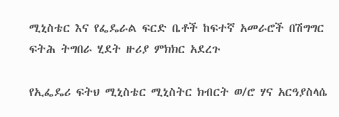ሚኒስቴር እና የፌዴራል ፍርድ ቤቶች ከፍተኛ አመራሮች በሽግግር ፍትሕ ትግበራ ሂደት ዙሪያ ምክክር አደረጉ

የኢፌዴሪ ፍትህ ሚኒስቴር ሚኒስትር ክብርት ወ/ሮ ሃና አርዓያስላሴ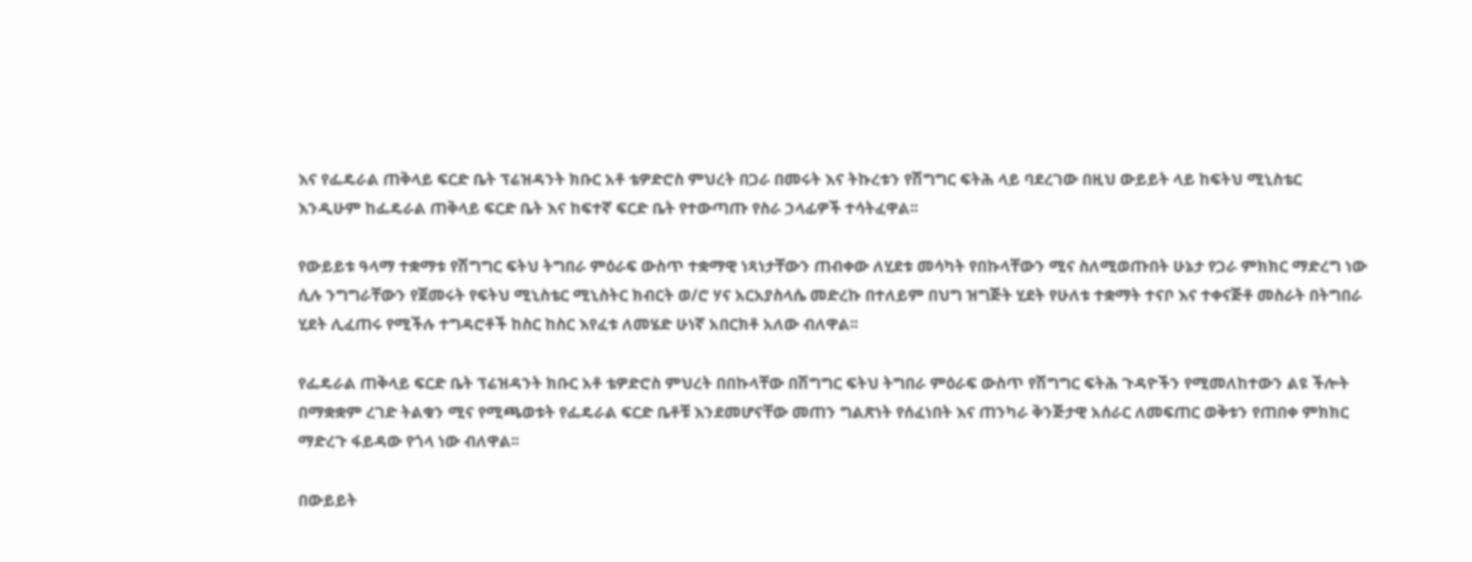እና የፌዴራል ጠቅላይ ፍርድ ቤት ፕሬዝዳንት ክቡር አቶ ቴዎድሮስ ምህረት በጋራ በመሩት እና ትኩረቱን የሽግግር ፍትሕ ላይ ባደረገው በዚህ ውይይት ላይ ከፍትህ ሚኒስቴር እንዲሁም ከፌዴራል ጠቅላይ ፍርድ ቤት እና ከፍተኛ ፍርድ ቤት የተውጣጡ የስራ ኃላፊዎች ተሳትፈዋል፡፡

የውይይቱ ዓላማ ተቋማቱ የሽግግር ፍትህ ትግበራ ምዕራፍ ውስጥ ተቋማዊ ነጻነታቸውን ጠብቀው ለሂደቱ መሳካት የበኩላቸውን ሚና ስለሚወጡበት ሁኔታ የጋራ ምክክር ማድረግ ነው ሲሉ ንግግራቸውን የጀመሩት የፍትህ ሚኒስቴር ሚኒስትር ክብርት ወ/ሮ ሃና አርአያስላሴ መድረኩ በተለይም በህግ ዝግጅት ሂደት የሁለቱ ተቋማት ተናቦ እና ተቀናጅቶ መስራት በትግበራ ሂደት ሊፈጠሩ የሚችሉ ተግዳሮቶች ከስር ከስር እየፈቱ ለመሄድ ሁነኛ አበርክቶ አለው ብለዋል፡፡

የፌዴራል ጠቅላይ ፍርድ ቤት ፕሬዝዳንት ክቡር አቶ ቴዎድሮስ ምህረት በበኩላቸው በሽግግር ፍትህ ትግበራ ምዕራፍ ውስጥ የሽግግር ፍትሕ ጉዳዮችን የሚመለከተውን ልዩ ችሎት በማቋቋም ረገድ ትልቁን ሚና የሚጫወቱት የፌዴራል ፍርድ ቤቶቹ እንደመሆናቸው መጠን ግልጽነት የሰፈነበት እና ጠንካራ ቅንጅታዊ አሰራር ለመፍጠር ወቅቱን የጠበቀ ምክክር ማድረጉ ፋይዳው የጎላ ነው ብለዋል፡፡

በውይይት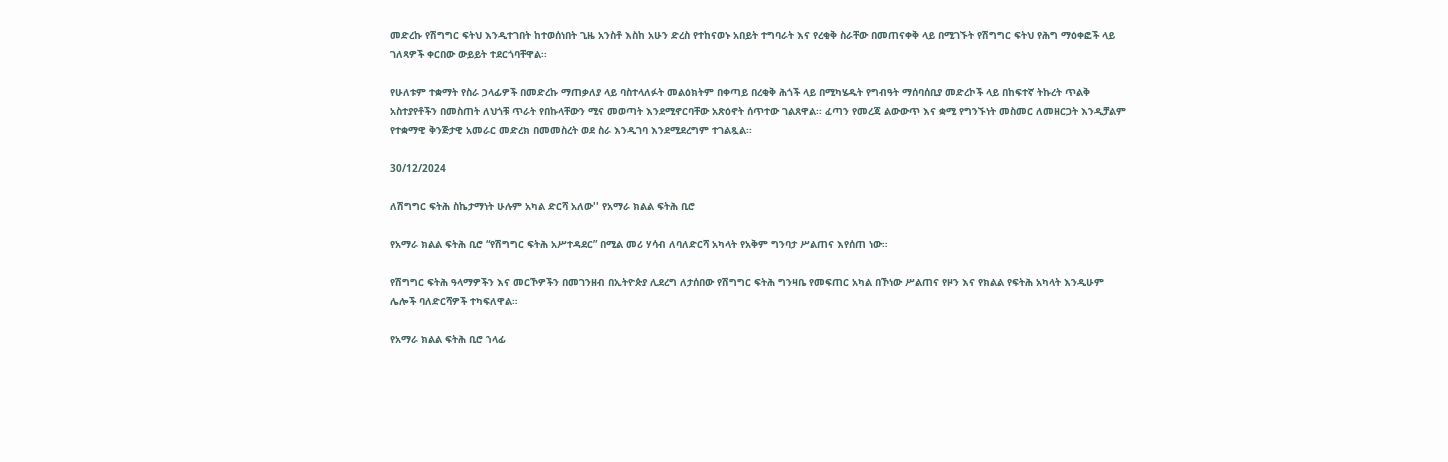መድረኩ የሽግግር ፍትህ እንዲተገበት ከተወሰነበት ጊዜ አንስቶ እስከ አሁን ድረስ የተከናወኑ አበይት ተግባራት እና የረቂቅ ስራቸው በመጠናቀቅ ላይ በሚገኙት የሽግግር ፍትህ የሕግ ማዕቀፎች ላይ ገለጻዎች ቀርበው ውይይት ተደርጎባቸዋል፡፡

የሁለቱም ተቋማት የስራ ኃላፊዎች በመድረኩ ማጠቃለያ ላይ ባስተላለፉት መልዕክትም በቀጣይ በረቂቅ ሕጎች ላይ በሚካሄዱት የግብዓት ማሰባሰቢያ መድረኮች ላይ በከፍተኛ ትኩረት ጥልቅ አስተያየቶችን በመስጠት ለህጎቹ ጥራት የበኩላቸውን ሚና መወጣት እንደሚኖርባቸው አጽዕኖት ሰጥተው ገልጸዋል፡፡ ፈጣን የመረጃ ልውውጥ እና ቋሚ የግንኙነት መስመር ለመዘርጋት እንዲቻልም የተቋማዊ ቅንጅታዊ አመራር መድረክ በመመስረት ወደ ስራ እንዲገባ እንደሚደረግም ተገልጿል፡፡

30/12/2024

ለሽግግር ፍትሕ ስኬታማነት ሁሉም አካል ድርሻ አለው'' የአማራ ክልል ፍትሕ ቢሮ

የአማራ ክልል ፍትሕ ቢሮ “የሽግግር ፍትሕ አሥተዳደር” በሚል መሪ ሃሳብ ለባለድርሻ አካላት የአቅም ግንባታ ሥልጠና እየሰጠ ነው።

የሽግግር ፍትሕ ዓላማዎችን እና መርኾዎችን በመገንዘብ በኢትዮጵያ ሊደረግ ለታሰበው የሽግግር ፍትሕ ግንዛቤ የመፍጠር አካል በኾነው ሥልጠና የዞን እና የክልል የፍትሕ አካላት እንዲሁም ሌሎች ባለድርሻዎች ተካፍለዋል።

የአማራ ክልል ፍትሕ ቢሮ ኀላፊ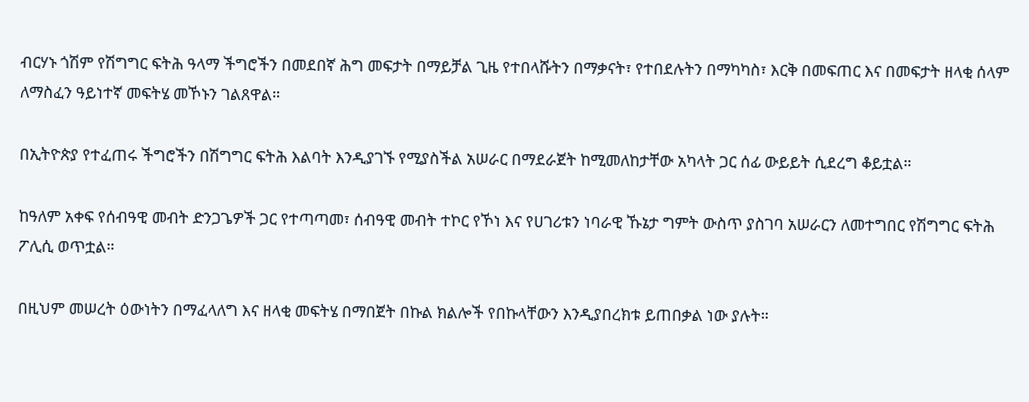ብርሃኑ ጎሽም የሽግግር ፍትሕ ዓላማ ችግሮችን በመደበኛ ሕግ መፍታት በማይቻል ጊዜ የተበላሹትን በማቃናት፣ የተበደሉትን በማካካስ፣ እርቅ በመፍጠር እና በመፍታት ዘላቂ ሰላም ለማስፈን ዓይነተኛ መፍትሄ መኾኑን ገልጸዋል።

በኢትዮጵያ የተፈጠሩ ችግሮችን በሽግግር ፍትሕ እልባት እንዲያገኙ የሚያስችል አሠራር በማደራጀት ከሚመለከታቸው አካላት ጋር ሰፊ ውይይት ሲደረግ ቆይቷል።

ከዓለም አቀፍ የሰብዓዊ መብት ድንጋጌዎች ጋር የተጣጣመ፣ ሰብዓዊ መብት ተኮር የኾነ እና የሀገሪቱን ነባራዊ ኹኔታ ግምት ውስጥ ያስገባ አሠራርን ለመተግበር የሽግግር ፍትሕ ፖሊሲ ወጥቷል።

በዚህም መሠረት ዕውነትን በማፈላለግ እና ዘላቂ መፍትሄ በማበጀት በኩል ክልሎች የበኩላቸውን እንዲያበረክቱ ይጠበቃል ነው ያሉት።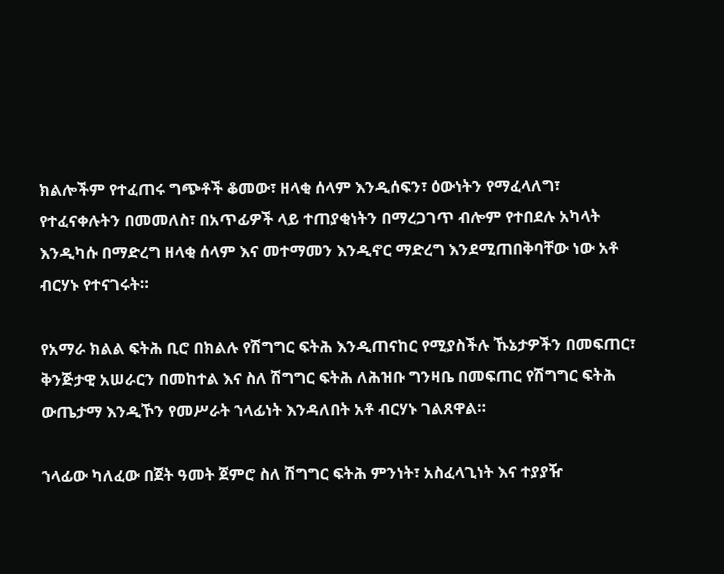ክልሎችም የተፈጠሩ ግጭቶች ቆመው፣ ዘላቂ ሰላም እንዲሰፍን፣ ዕውነትን የማፈላለግ፣ የተፈናቀሉትን በመመለስ፣ በአጥፊዎች ላይ ተጠያቂነትን በማረጋገጥ ብሎም የተበደሉ አካላት እንዲካሱ በማድረግ ዘላቂ ሰላም እና መተማመን እንዲኖር ማድረግ እንደሚጠበቅባቸው ነው አቶ ብርሃኑ የተናገሩት።

የአማራ ክልል ፍትሕ ቢሮ በክልሉ የሽግግር ፍትሕ እንዲጠናከር የሚያስችሉ ኹኔታዎችን በመፍጠር፣ ቅንጅታዊ አሠራርን በመከተል እና ስለ ሽግግር ፍትሕ ለሕዝቡ ግንዛቤ በመፍጠር የሽግግር ፍትሕ ውጤታማ እንዲኾን የመሥራት ኀላፊነት እንዳለበት አቶ ብርሃኑ ገልጸዋል።

ኀላፊው ካለፈው በጀት ዓመት ጀምሮ ስለ ሽግግር ፍትሕ ምንነት፣ አስፈላጊነት እና ተያያዥ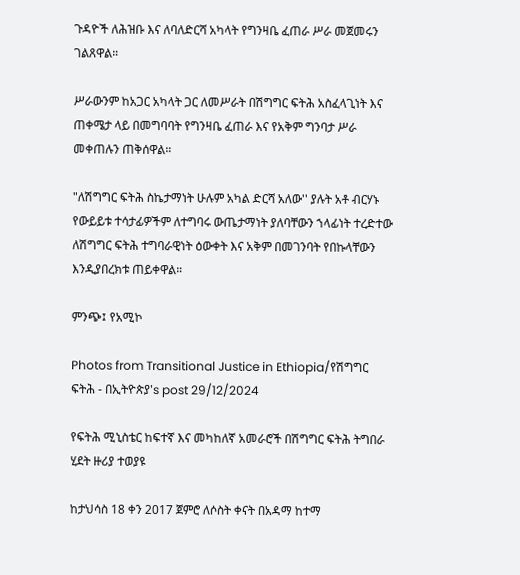ጉዳዮች ለሕዝቡ እና ለባለድርሻ አካላት የግንዛቤ ፈጠራ ሥራ መጀመሩን ገልጸዋል።

ሥራውንም ከአጋር አካላት ጋር ለመሥራት በሽግግር ፍትሕ አስፈላጊነት እና ጠቀሜታ ላይ በመግባባት የግንዛቤ ፈጠራ እና የአቅም ግንባታ ሥራ መቀጠሉን ጠቅሰዋል።

"ለሽግግር ፍትሕ ስኬታማነት ሁሉም አካል ድርሻ አለው'' ያሉት አቶ ብርሃኑ የውይይቱ ተሳታፊዎችም ለተግባሩ ውጤታማነት ያለባቸውን ኀላፊነት ተረድተው ለሽግግር ፍትሕ ተግባራዊነት ዕውቀት እና አቅም በመገንባት የበኩላቸውን እንዲያበረክቱ ጠይቀዋል።

ምንጭ፤ የአሚኮ

Photos from Transitional Justice in Ethiopia/የሽግግር ፍትሕ - በኢትዮጵያ's post 29/12/2024

የፍትሕ ሚኒስቴር ከፍተኛ እና መካከለኛ አመራሮች በሽግግር ፍትሕ ትግበራ ሂደት ዙሪያ ተወያዩ

ከታህሳስ 18 ቀን 2017 ጀምሮ ለሶስት ቀናት በአዳማ ከተማ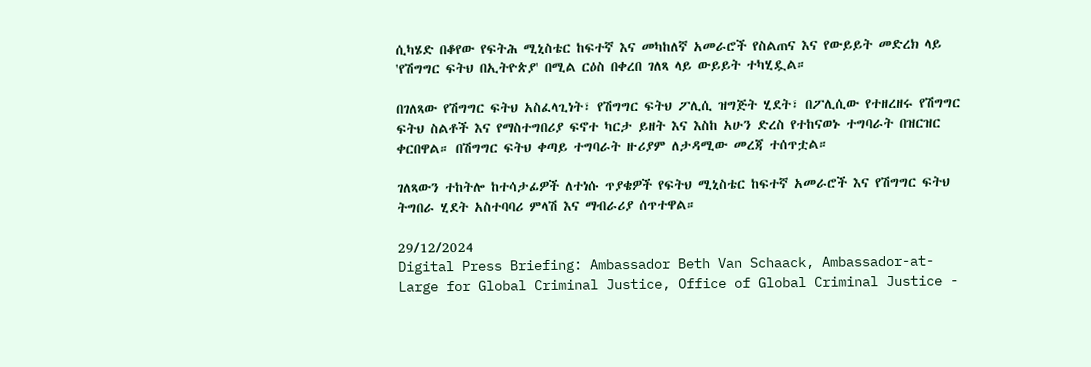ሲካሄድ በቆየው የፍትሕ ሚኒስቴር ከፍተኛ እና መካከለኛ አመራሮች የስልጠና እና የውይይት መድረክ ላይ 'የሽግግር ፍትህ በኢትዮጵያ' በሚል ርዕስ በቀረበ ገለጻ ላይ ውይይት ተካሂዷል።

በገለጻው የሽግግር ፍትህ አስፈላጊነት፣ የሽግግር ፍትህ ፖሊሲ ዝግጅት ሂደት፣ በፖሊሲው የተዘረዘሩ የሽግግር ፍትህ ስልቶች እና የማስተግበሪያ ፍኖተ ካርታ ይዘት እና እስከ አሁን ድረስ የተከናወኑ ተግባራት በዝርዝር ቀርበዋል። በሽግግር ፍትህ ቀጣይ ተግባራት ዙሪያም ለታዳሚው መረጃ ተሰጥቷል።

ገለጻውን ተከትሎ ከተሳታፊዎች ለተነሱ ጥያቄዎች የፍትህ ሚኒስቴር ከፍተኛ አመራሮች እና የሽግግር ፍትህ ትግበራ ሂደት አስተባባሪ ምላሽ እና ማብራሪያ ሰጥተዋል።

29/12/2024
Digital Press Briefing: Ambassador Beth Van Schaack, Ambassador-at-Large for Global Criminal Justice, Office of Global Criminal Justice -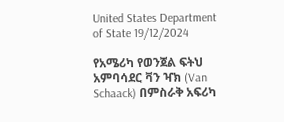United States Department of State 19/12/2024

የአሜሪካ የወንጀል ፍትህ አምባሳደር ቫን ዣክ (Van Schaack) በምስራቅ አፍሪካ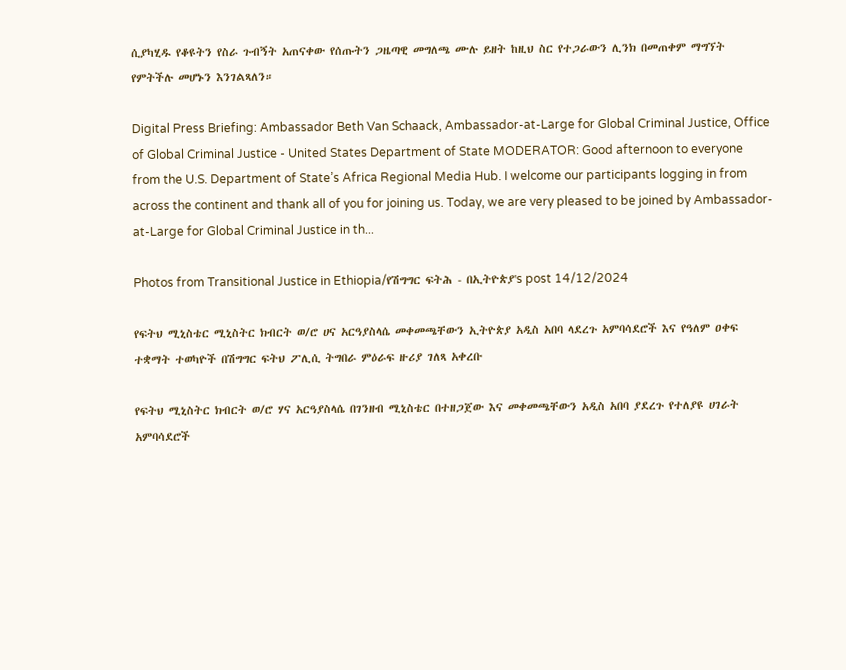ሲያካሂዱ የቆዩትን የስራ ጉብኝት አጠናቀው የሰጡትን ጋዜጣዊ መግለጫ ሙሉ ይዘት ከዚህ ስር የተጋራውን ሊንክ በመጠቀም ማግኘት የምትችሉ መሆኑን እንገልጻለን።

Digital Press Briefing: Ambassador Beth Van Schaack, Ambassador-at-Large for Global Criminal Justice, Office of Global Criminal Justice - United States Department of State MODERATOR: Good afternoon to everyone from the U.S. Department of State’s Africa Regional Media Hub. I welcome our participants logging in from across the continent and thank all of you for joining us. Today, we are very pleased to be joined by Ambassador-at-Large for Global Criminal Justice in th...

Photos from Transitional Justice in Ethiopia/የሽግግር ፍትሕ - በኢትዮጵያ's post 14/12/2024

የፍትህ ሚኒስቴር ሚኒስትር ክብርት ወ/ሮ ሀና አርዓያስላሴ መቀመጫቸውን ኢትዮጵያ አዲስ አበባ ላደረጉ አምባሳደሮች እና የዓለም ዐቀፍ ተቋማት ተወካዮች በሽግግር ፍትህ ፖሊሲ ትግበራ ምዕራፍ ዙሪያ ገለጻ አቀረቡ

የፍትህ ሚኒስትር ክብርት ወ/ሮ ሃና አርዓያስላሴ በገንዘብ ሚኒስቴር በተዘጋጀው እና መቀመጫቸውን አዲስ አበባ ያደረጉ የተለያዩ ሀገራት አምባሳደሮች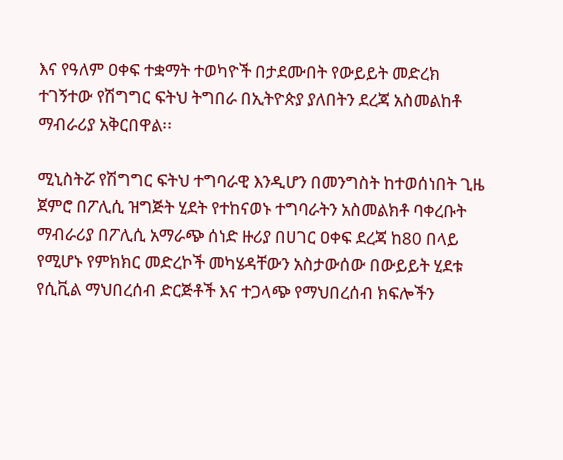እና የዓለም ዐቀፍ ተቋማት ተወካዮች በታደሙበት የውይይት መድረክ ተገኝተው የሽግግር ፍትህ ትግበራ በኢትዮጵያ ያለበትን ደረጃ አስመልከቶ ማብራሪያ አቅርበዋል፡፡

ሚኒስትሯ የሽግግር ፍትህ ተግባራዊ እንዲሆን በመንግስት ከተወሰነበት ጊዜ ጀምሮ በፖሊሲ ዝግጅት ሂደት የተከናወኑ ተግባራትን አስመልክቶ ባቀረቡት ማብራሪያ በፖሊሲ አማራጭ ሰነድ ዙሪያ በሀገር ዐቀፍ ደረጃ ከ80 በላይ የሚሆኑ የምክክር መድረኮች መካሄዳቸውን አስታውሰው በውይይት ሂደቱ የሲቪል ማህበረሰብ ድርጅቶች እና ተጋላጭ የማህበረሰብ ክፍሎችን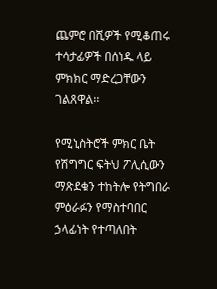ጨምሮ በሺዎች የሚቆጠሩ ተሳታፊዎች በሰነዱ ላይ ምክክር ማድረጋቸውን ገልጸዋል፡፡

የሚኒስትሮች ምክር ቤት የሽግግር ፍትህ ፖሊሲውን ማጽደቁን ተከትሎ የትግበራ ምዕራፉን የማስተባበር ኃላፊነት የተጣለበት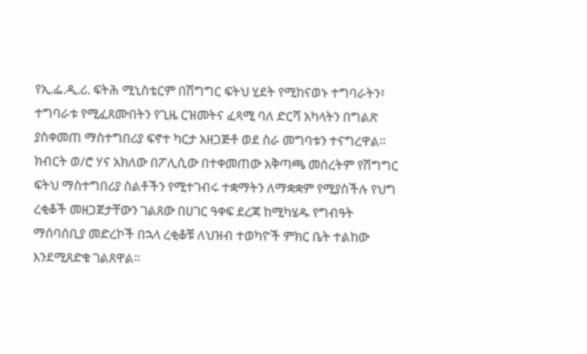የኢ.ፌ.ዲ.ሪ. ፍትሕ ሚኒስቴርም በሽግግር ፍትህ ሂደት የሚከናወኑ ተግባራትን፣ ተግባራቱ የሚፈጸሙበትን የጊዜ ርዝመትና ፈጻሚ ባለ ድርሻ አካላትን በግልጽ ያስቀመጠ ማስተግበሪያ ፍኖተ ካርታ አዘጋጅቶ ወደ ስራ መግባቱን ተናግረዋል፡፡ ክብርት ወ/ሮ ሃና አክለው በፖሊሲው በተቀመጠው አቅጣጫ መሰረትም የሽግግር ፍትህ ማስተግበሪያ ስልቶችን የሚተገብሩ ተቋማትን ለማቋቋም የሚያስችሉ የህግ ረቂቆች መዘጋጀታቸውን ገልጸው በሀገር ዓቀፍ ደረጃ ከሚካሄዱ የግብዓት ማሰባሰቢያ መድረኮች በኋላ ረቂቆቹ ለህዝብ ተወካዮች ምክር ቤት ተልከው እንደሚጸድቁ ገልጸዋል፡፡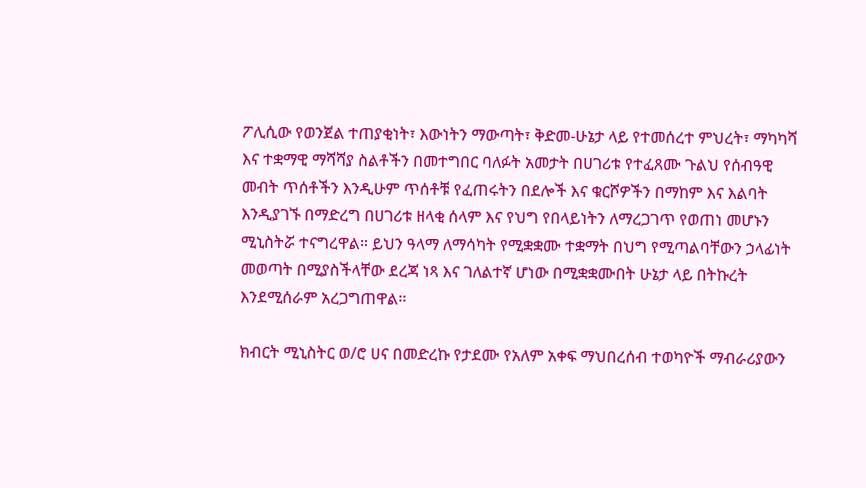ፖሊሲው የወንጀል ተጠያቂነት፣ እውነትን ማውጣት፣ ቅድመ-ሁኔታ ላይ የተመሰረተ ምህረት፣ ማካካሻ እና ተቋማዊ ማሻሻያ ስልቶችን በመተግበር ባለፉት አመታት በሀገሪቱ የተፈጸሙ ጉልህ የሰብዓዊ መብት ጥሰቶችን እንዲሁም ጥሰቶቹ የፈጠሩትን በደሎች እና ቁርሾዎችን በማከም እና እልባት እንዲያገኙ በማድረግ በሀገሪቱ ዘላቂ ሰላም እና የህግ የበላይነትን ለማረጋገጥ የወጠነ መሆኑን ሚኒስትሯ ተናግረዋል። ይህን ዓላማ ለማሳካት የሚቋቋሙ ተቋማት በህግ የሚጣልባቸውን ኃላፊነት መወጣት በሚያስችላቸው ደረጃ ነጻ እና ገለልተኛ ሆነው በሚቋቋሙበት ሁኔታ ላይ በትኩረት እንደሚሰራም አረጋግጠዋል፡፡

ክብርት ሚኒስትር ወ/ሮ ሀና በመድረኩ የታደሙ የአለም አቀፍ ማህበረሰብ ተወካዮች ማብራሪያውን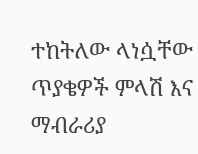ተከትለው ላነሷቸው ጥያቄዎች ምላሽ እና ማብራሪያ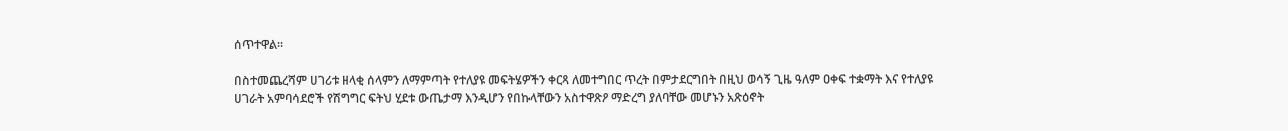ሰጥተዋል።

በስተመጨረሻም ሀገሪቱ ዘላቂ ሰላምን ለማምጣት የተለያዩ መፍትሄዎችን ቀርጻ ለመተግበር ጥረት በምታደርግበት በዚህ ወሳኝ ጊዜ ዓለም ዐቀፍ ተቋማት እና የተለያዩ ሀገራት አምባሳደሮች የሽግግር ፍትህ ሂደቱ ውጤታማ እንዲሆን የበኩላቸውን አስተዋጽዖ ማድረግ ያለባቸው መሆኑን አጽዕኖት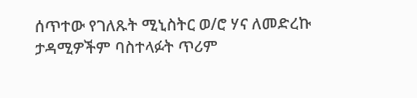ሰጥተው የገለጹት ሚኒስትር ወ/ሮ ሃና ለመድረኩ ታዳሚዎችም ባስተላፉት ጥሪም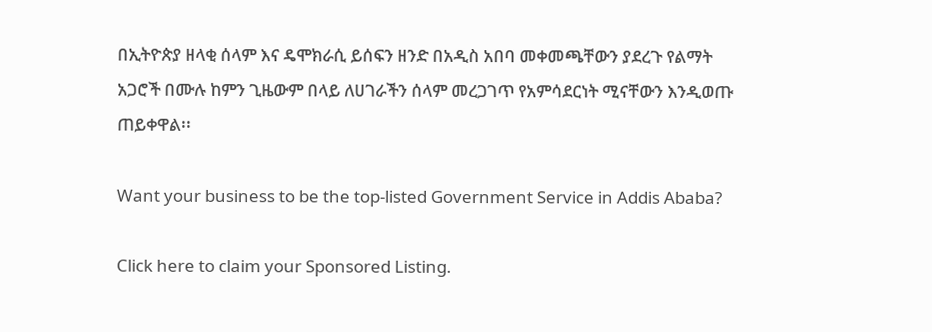በኢትዮጵያ ዘላቂ ሰላም እና ዴሞክራሲ ይሰፍን ዘንድ በአዲስ አበባ መቀመጫቸውን ያደረጉ የልማት አጋሮች በሙሉ ከምን ጊዜውም በላይ ለሀገራችን ሰላም መረጋገጥ የአምሳደርነት ሚናቸውን እንዲወጡ ጠይቀዋል፡፡

Want your business to be the top-listed Government Service in Addis Ababa?

Click here to claim your Sponsored Listing.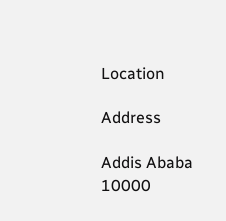Location

Address

Addis Ababa
10000